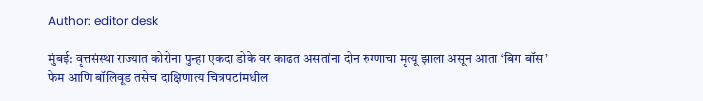Author: editor desk

मुंबई: वृत्तसंस्था राज्यात कोरोना पुन्हा एकदा डोके वर काढत असतांना दोन रुग्णाचा मृत्यू झाला असून आता ‘बिग बॉस’ फेम आणि बॉलिवूड तसेच दाक्षिणात्य चित्रपटांमधील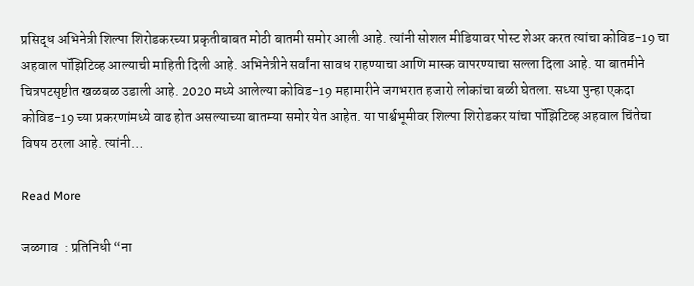प्रसिद्ध अभिनेत्री शिल्पा शिरोडकरच्या प्रकृतीबाबत मोठी बातमी समोर आली आहे. त्यांनी सोशल मीडियावर पोस्ट शेअर करत त्यांचा कोविड-19 चा अहवाल पॉझिटिव्ह आल्याची माहिती दिली आहे. अभिनेत्रीने सर्वांना सावध राहण्याचा आणि मास्क वापरण्याचा सल्ला दिला आहे. या बातमीने चित्रपटसृष्टीत खळबळ उडाली आहे. 2020 मध्ये आलेल्या कोविड-19 महामारीने जगभरात हजारो लोकांचा बळी घेतला. सध्या पुन्हा एकदा कोविड-19 च्या प्रकरणांमध्ये वाढ होत असल्याच्या बातम्या समोर येत आहेत. या पार्श्वभूमीवर शिल्पा शिरोडकर यांचा पॉझिटिव्ह अहवाल चिंतेचा विषय ठरला आहे. त्यांनी…

Read More

जळगाव  : प्रतिनिधी “ना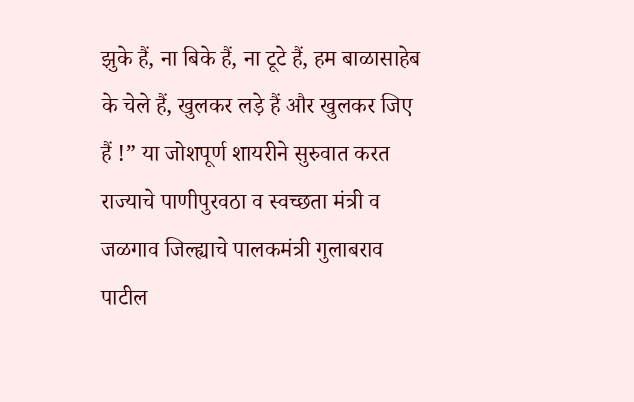झुके हैं, ना बिके हैं, ना टूटे हैं, हम बाळासाहेब के चेले हैं, खुलकर लड़े हैं और खुलकर जिए हैं !” या जोशपूर्ण शायरीने सुरुवात करत राज्याचे पाणीपुरवठा व स्वच्छता मंत्री व जळगाव जिल्ह्याचे पालकमंत्री गुलाबराव पाटील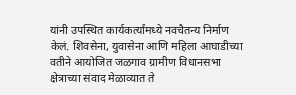यांनी उपस्थित कार्यकर्त्यांमध्ये नवचैतन्य निर्माण केलं. शिवसेना, युवासेना आणि महिला आघाडीच्या वतीने आयोजित जळगाव ग्रामीण विधानसभा क्षेत्राच्या संवाद मेळाव्यात ते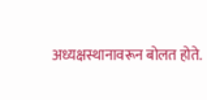अध्यक्षस्थानावरून बोलत होते.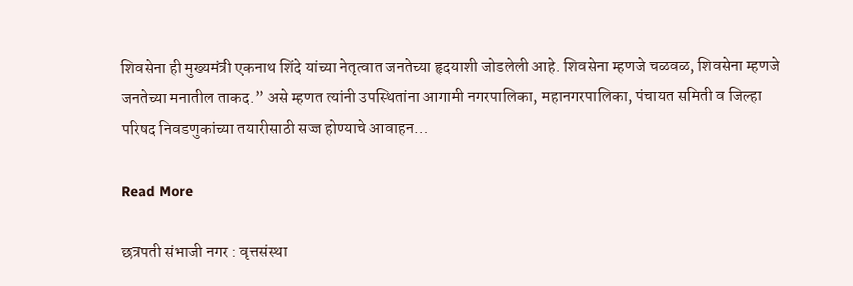शिवसेना ही मुख्यमंत्री एकनाथ शिंदे यांच्या नेतृत्वात जनतेच्या हृदयाशी जोडलेली आहे. शिवसेना म्हणजे चळवळ, शिवसेना म्हणजे जनतेच्या मनातील ताकद.” असे म्हणत त्यांनी उपस्थितांना आगामी नगरपालिका, महानगरपालिका, पंचायत समिती व जिल्हा परिषद निवडणुकांच्या तयारीसाठी सज्ज होण्याचे आवाहन…

Read More

छत्रपती संभाजी नगर : वृत्तसंस्था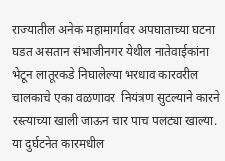राज्यातील अनेक महामार्गावर अपघाताच्या घटना घडत असतान संभाजीनगर येथील नातेवाईकांना भेटून लातूरकडे निघालेल्या भरधाव कारवरील चालकाचे एका वळणावर  नियंत्रण सुटल्याने कारने रस्त्याच्या खाली जाऊन चार पाच पलट्या खाल्या. या दुर्घटनेत कारमधील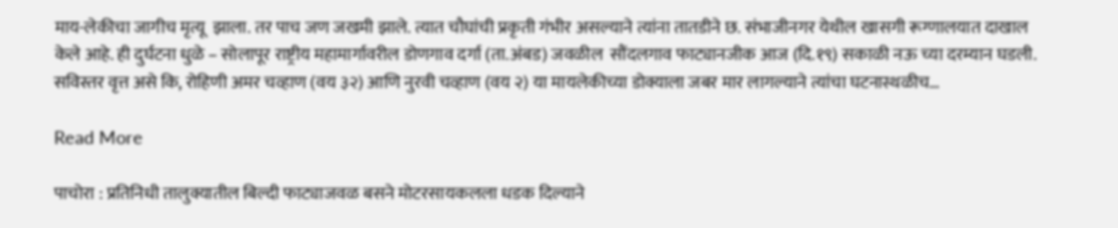माय-लेकीचा जागीच मृत्यू  झाला. तर पाच जण जखमी झाले. त्यात चौघांची प्रकृती गंभीर असल्याने त्यांना तातडीने छ. संभाजीनगर येथील खासगी रूग्णालयात दाखाल केले आहे. ही दुर्घटना धुळे – सोलापूर राष्ट्रीय महामार्गावरील डोणगाव दर्गा (ता.अंबड) जवळील  सौंदलगाव फाट्यानजीक आज (दि.१९) सकाळी नऊ च्या दरम्यान घडली. सविस्तर वृत्त असे कि, रोहिणी अमर चव्हाण (वय ३२) आणि नुरवी चव्हाण (वय २) या मायलेकीच्या डोक्याला जबर मार लागल्याने त्यांचा घटनास्थळीच…

Read More

पाचोरा : प्रतिनिधी तालुक्यातील बिल्दी फाट्याजवळ बसने मोटरसायकलला धडक दिल्याने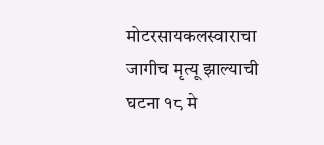मोटरसायकलस्वाराचा जागीच मृत्यू झाल्याची घटना १८ मे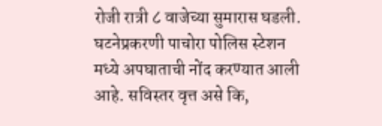रोजी रात्री ८ वाजेच्या सुमारास घडली. घटनेप्रकरणी पाचोरा पोलिस स्टेशन मध्ये अपघाताची नोंद करण्यात आली आहे. सविस्तर वृत्त असे कि,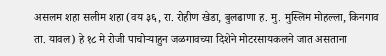असलम शहा सलीम शहा (वय ३६, रा. रोहीण खेडा, बुलढाणा ह. मु. मुस्लिम मोहल्ला, किनगाव ता. यावल) हे १८ मे रोजी पाचोऱ्याहुन जळगावच्या दिशेने मोटरसायकलने जात असताना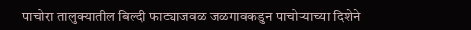पाचोरा तालुक्यातील बिल्दी फाट्याजवळ जळगावकडुन पाचोऱ्याच्या दिशेने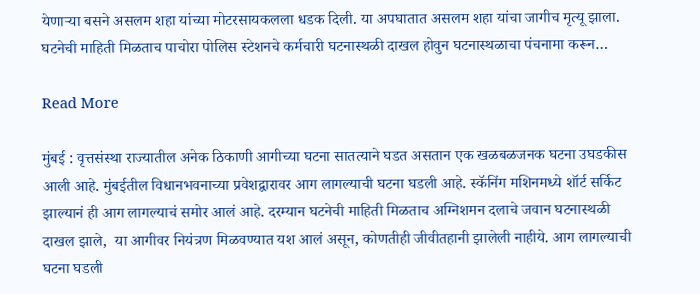येणाऱ्या बसने असलम शहा यांच्या मोटरसायकलला धडक दिली. या अपघातात असलम शहा यांचा जागीच मृत्यू झाला. घटनेची माहिती मिळताच पाचोरा पोलिस स्टेशनचे कर्मचारी घटनास्थळी दाखल होवुन घटनास्थळाचा पंचनामा करून…

Read More

मुंबई : वृत्तसंस्था राज्यातील अनेक ठिकाणी आगीच्या घटना सातत्याने घडत असतान एक खळबळजनक घटना उघडकीस आली आहे. मुंबईतील विधानभवनाच्या प्रवेशद्वारावर आग लागल्याची घटना घडली आहे. स्कॅनिंग मशिनमध्ये शॉर्ट सर्किट झाल्यानं ही आग लागल्याचं समोर आलं आहे. दरम्यान घटनेची माहिती मिळताच अग्निशमन दलाचे जवान घटनास्थळी दाखल झाले,  या आगीवर नियंत्रण मिळवण्यात यश आलं असून, कोणतीही जीवीतहानी झालेली नाहीये. आग लागल्याची घटना घडली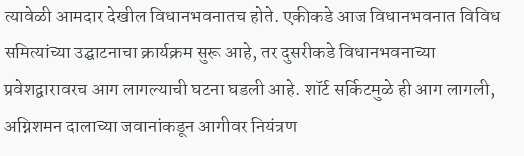त्यावेळी आमदार देखील विधानभवनातच होते. एकीकडे आज विधानभवनात विविध समित्यांच्या उद्घाटनाचा क्रार्यक्रम सुरू आहे, तर दुसरीकडे विधानभवनाच्या प्रवेशद्वारावरच आग लागल्याची घटना घडली आहे. शॉर्ट सर्किटमुळे ही आग लागली, अग्निशमन दालाच्या जवानांकडून आगीवर नियंत्रण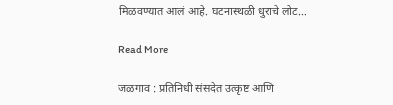मिळवण्यात आलं आहे. घटनास्थळी धुराचे लोट…

Read More

जळगाव : प्रतिनिधी संसदेत उत्कृष्ट आणि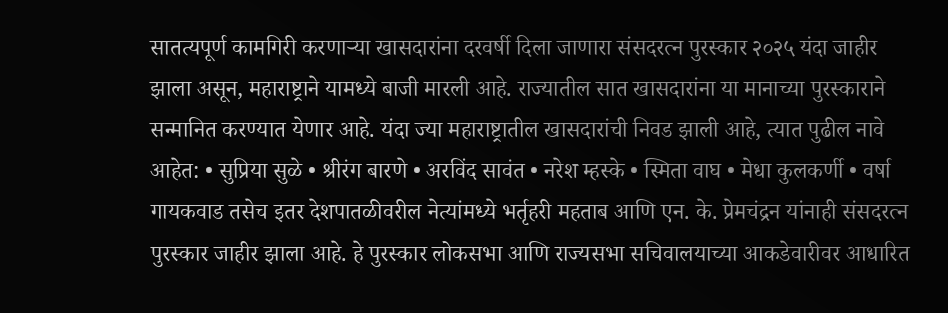सातत्यपूर्ण कामगिरी करणाऱ्या खासदारांना दरवर्षी दिला जाणारा संसदरत्न पुरस्कार २०२५ यंदा जाहीर झाला असून, महाराष्ट्राने यामध्ये बाजी मारली आहे. राज्यातील सात खासदारांना या मानाच्या पुरस्काराने सन्मानित करण्यात येणार आहे. यंदा ज्या महाराष्ट्रातील खासदारांची निवड झाली आहे, त्यात पुढील नावे आहेत: • सुप्रिया सुळे • श्रीरंग बारणे • अरविंद सावंत • नरेश म्हस्के • स्मिता वाघ • मेधा कुलकर्णी • वर्षा गायकवाड तसेच इतर देशपातळीवरील नेत्यांमध्ये भर्तृहरी महताब आणि एन. के. प्रेमचंद्रन यांनाही संसदरत्न पुरस्कार जाहीर झाला आहे. हे पुरस्कार लोकसभा आणि राज्यसभा सचिवालयाच्या आकडेवारीवर आधारित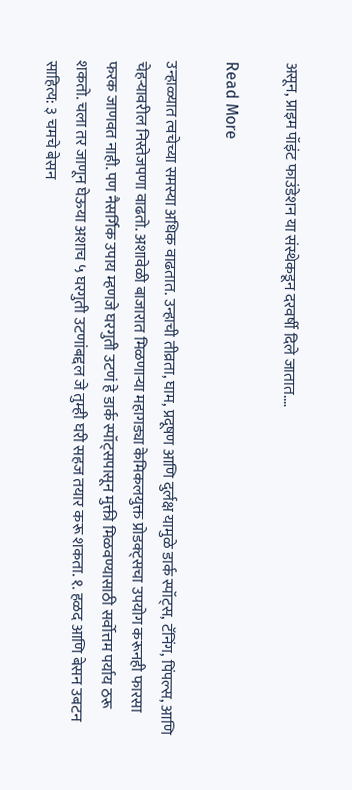असून, प्राइम पॉइंट फाउंडेशन या संस्थेकडून दरवर्षी दिले जातात.…

Read More

उन्हाळ्यात त्वचेच्या समस्या अधिक वाढतात. उन्हाची तीव्रता, घाम, प्रदूषण आणि दुर्लक्ष यामुळे डार्क स्पॉट्स, टॅनिंग, पिंपल्स, आणि चेहऱ्यावरील निस्तेजपणा वाढतो. अशावेळी बाजारात मिळणाऱ्या महागड्या केमिकलयुक्त प्रोडक्ट्सचा उपयोग करूनही फारसा फरक जाणवत नाही. पण नैसर्गिक उपाय म्हणजे घरगुती उटणं हे डार्क स्पॉट्सपासून मुक्ती मिळवण्यासाठी सर्वोत्तम पर्याय ठरू शकतो. चला तर जाणून घेऊया अशाच ५ घरगुती उटणांबद्दल जे तुम्ही घरी सहज तयार करू शकता. १. हळद आणि बेसन उबटन साहित्य: ३ चमचे बेसन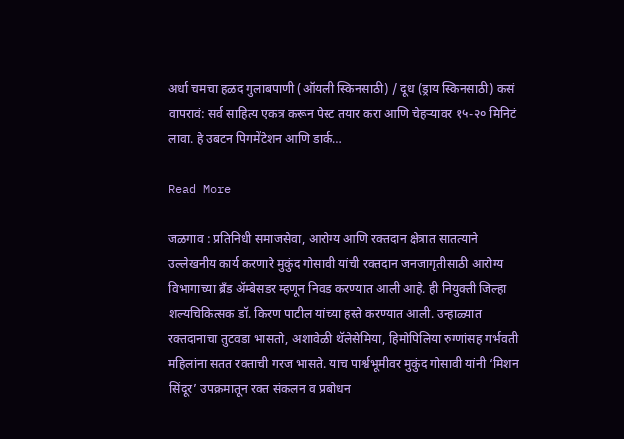अर्धा चमचा हळद गुलाबपाणी (ऑयली स्किनसाठी) / दूध (ड्राय स्किनसाठी) कसं वापरावं: सर्व साहित्य एकत्र करून पेस्ट तयार करा आणि चेहऱ्यावर १५-२० मिनिटं लावा. हे उबटन पिगमेंटेशन आणि डार्क…

Read More

जळगाव : प्रतिनिधी समाजसेवा, आरोग्य आणि रक्तदान क्षेत्रात सातत्याने उल्लेखनीय कार्य करणारे मुकुंद गोसावी यांची रक्तदान जनजागृतीसाठी आरोग्य विभागाच्या ब्रँड अ‍ॅम्बेसडर म्हणून निवड करण्यात आली आहे. ही नियुक्ती जिल्हा शल्यचिकित्सक डॉ. किरण पाटील यांच्या हस्ते करण्यात आली. उन्हाळ्यात रक्तदानाचा तुटवडा भासतो, अशावेळी थॅलेसेमिया, हिमोपिलिया रुग्णांसह गर्भवती महिलांना सतत रक्ताची गरज भासते. याच पार्श्वभूमीवर मुकुंद गोसावी यांनी ‘मिशन सिंदूर’ उपक्रमातून रक्त संकलन व प्रबोधन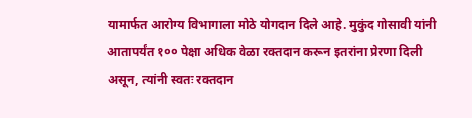यामार्फत आरोग्य विभागाला मोठे योगदान दिले आहे. मुकुंद गोसावी यांनी आतापर्यंत १०० पेक्षा अधिक वेळा रक्तदान करून इतरांना प्रेरणा दिली असून, त्यांनी स्वतः रक्तदान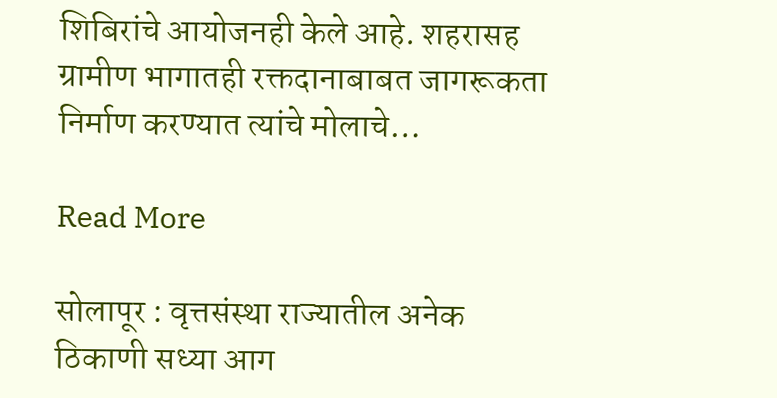शिबिरांचे आयोजनही केले आहे. शहरासह ग्रामीण भागातही रक्तदानाबाबत जागरूकता निर्माण करण्यात त्यांचे मोलाचे…

Read More

सोलापूर : वृत्तसंस्था राज्यातील अनेक ठिकाणी सध्या आग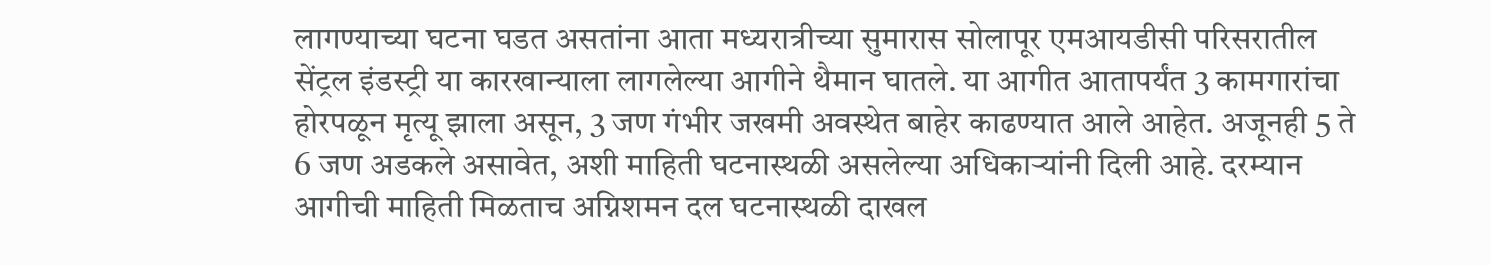लागण्याच्या घटना घडत असतांना आता मध्यरात्रीच्या सुमारास सोलापूर एमआयडीसी परिसरातील सेंट्रल इंडस्ट्री या कारखान्याला लागलेल्या आगीने थैमान घातले. या आगीत आतापर्यंत 3 कामगारांचा होरपळून मृत्यू झाला असून, 3 जण गंभीर जखमी अवस्थेत बाहेर काढण्यात आले आहेत. अजूनही 5 ते 6 जण अडकले असावेत, अशी माहिती घटनास्थळी असलेल्या अधिकाऱ्यांनी दिली आहे. दरम्यान आगीची माहिती मिळताच अग्निशमन दल घटनास्थळी दाखल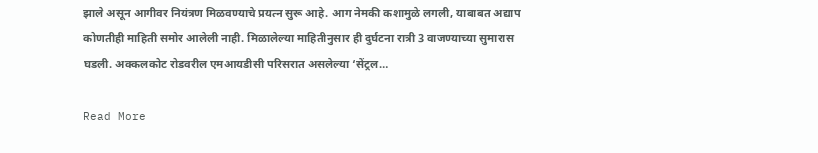झाले असून आगीवर नियंत्रण मिळवण्याचे प्रयत्न सुरू आहे. आग नेमकी कशामुळे लगली, याबाबत अद्याप कोणतीही माहिती समोर आलेली नाही. मिळालेल्या माहितीनुसार ही दुर्घटना रात्री 3 वाजण्याच्या सुमारास घडली. अक्कलकोट रोडवरील एमआयडीसी परिसरात असलेल्या ‘सेंट्रल…

Read More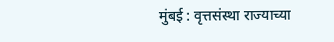मुंबई : वृत्तसंस्था राज्याच्या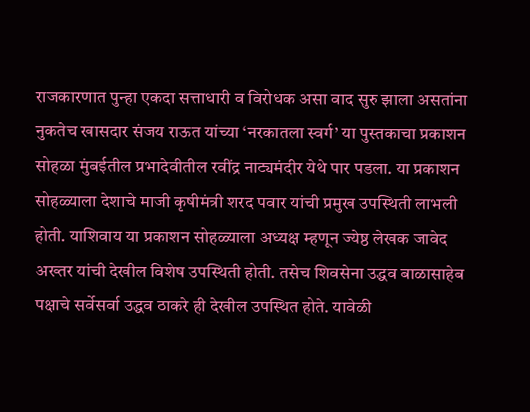राजकारणात पुन्हा एकदा सत्ताधारी व विरोधक असा वाद सुरु झाला असतांना नुकतेच खासदार संजय राऊत यांच्या ‘नरकातला स्वर्ग’ या पुस्तकाचा प्रकाशन सोहळा मुंबईतील प्रभादेवीतील रवींद्र नाट्यमंदीर येथे पार पडला. या प्रकाशन सोहळ्याला देशाचे माजी कृषीमंत्री शरद पवार यांची प्रमुख उपस्थिती लाभली होती. याशिवाय या प्रकाशन सोहळ्याला अध्यक्ष म्हणून ज्येष्ठ लेखक जावेद अख्तर यांची देखील विशेष उपस्थिती होती. तसेच शिवसेना उद्धव बाळासाहेब पक्षाचे सर्वेसर्वा उद्धव ठाकरे ही देखील उपस्थित होते. यावेळी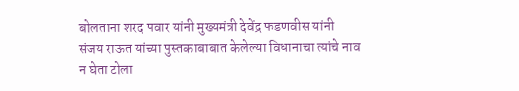बोलताना शरद पवार यांनी मुख्यमंत्री देवेंद्र फडणवीस यांनी संजय राऊत यांच्या पुस्तकाबाबात केलेल्या विधानाचा त्यांचे नाव न घेता टोला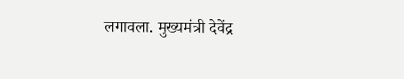लगावला. मुख्यमंत्री देवेंद्र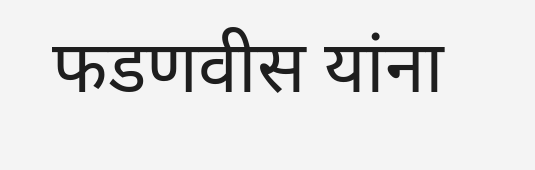फडणवीस यांना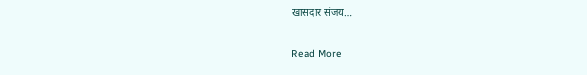खासदार संजय…

Read More